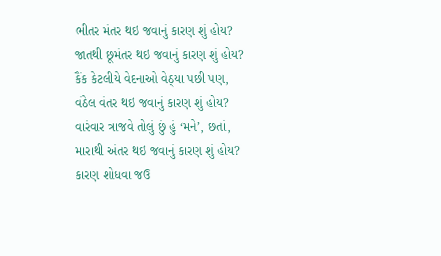ભીતર મંતર થઇ જવાનું કારણ શું હોય?
જાતથી છૂમંતર થઇ જવાનું કારણ શું હોય?
કૈંક કેટલીયે વેદનાઓ વેઠ્યા પછી પણ,
વંઠેલ વંતર થઇ જવાનું કારણ શું હોય?
વારંવાર ત્રાજવે તોલું છું હું ‘મને’, છતાં,
મારાથી અંતર થઇ જવાનું કારણ શું હોય?
કારણ શોધવા જઉ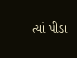ત્યાં પીડા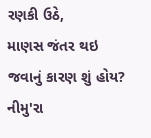રણકી ઉઠે,
માણસ જંતર થઇ જવાનું કારણ શું હોય?
નીમુ'રા